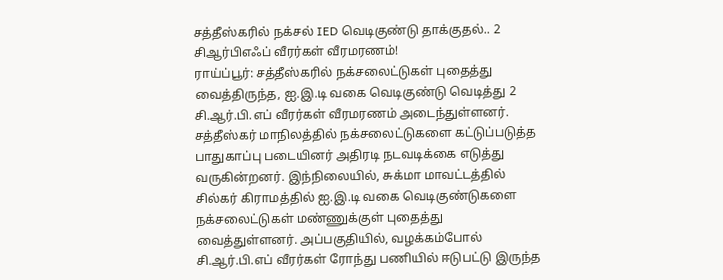சத்தீஸ்கரில் நக்சல் IED வெடிகுண்டு தாக்குதல்.. 2 சிஆர்பிஎஃப் வீரர்கள் வீரமரணம்!
ராய்ப்பூர்: சத்தீஸ்கரில் நக்சலைட்டுகள் புதைத்து வைத்திருந்த, ஐ.இ.டி வகை வெடிகுண்டு வெடித்து 2 சி.ஆர்.பி.எப் வீரர்கள் வீரமரணம் அடைந்துள்ளனர்.
சத்தீஸ்கர் மாநிலத்தில் நக்சலைட்டுகளை கட்டுப்படுத்த பாதுகாப்பு படையினர் அதிரடி நடவடிக்கை எடுத்து வருகின்றனர். இந்நிலையில், சுக்மா மாவட்டத்தில் சில்கர் கிராமத்தில் ஐ.இ.டி வகை வெடிகுண்டுகளை நக்சலைட்டுகள் மண்ணுக்குள் புதைத்து வைத்துள்ளனர். அப்பகுதியில், வழக்கம்போல் சி.ஆர்.பி.எப் வீரர்கள் ரோந்து பணியில் ஈடுபட்டு இருந்த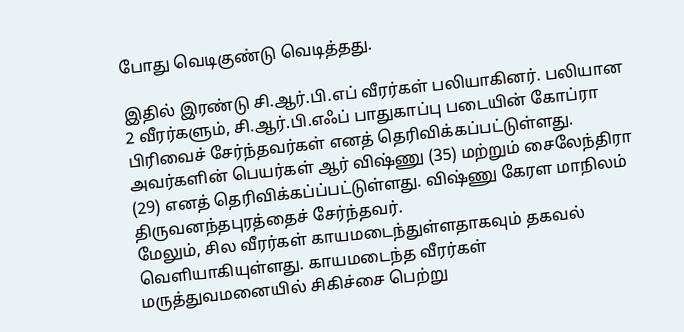போது வெடிகுண்டு வெடித்தது.

இதில் இரண்டு சி.ஆர்.பி.எப் வீரர்கள் பலியாகினர். பலியான 2 வீரர்களும், சி.ஆர்.பி.எஃப் பாதுகாப்பு படையின் கோப்ரா பிரிவைச் சேர்ந்தவர்கள் எனத் தெரிவிக்கப்பட்டுள்ளது. அவர்களின் பெயர்கள் ஆர் விஷ்ணு (35) மற்றும் சைலேந்திரா (29) எனத் தெரிவிக்கப்ப்பட்டுள்ளது. விஷ்ணு கேரள மாநிலம் திருவனந்தபுரத்தைச் சேர்ந்தவர்.
மேலும், சில வீரர்கள் காயமடைந்துள்ளதாகவும் தகவல் வெளியாகியுள்ளது. காயமடைந்த வீரர்கள் மருத்துவமனையில் சிகிச்சை பெற்று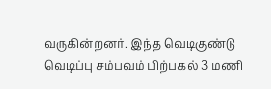வருகின்றனர். இந்த வெடிகுண்டு வெடிப்பு சம்பவம் பிற்பகல் 3 மணி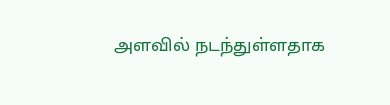அளவில் நடந்துள்ளதாக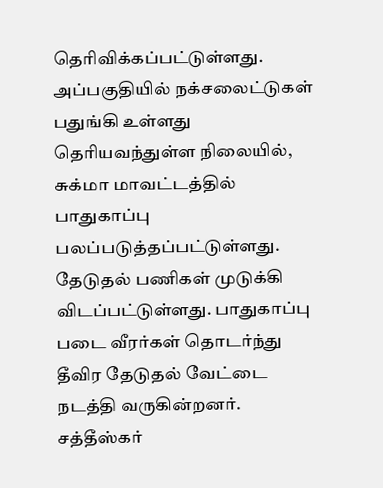தெரிவிக்கப்பட்டுள்ளது.
அப்பகுதியில் நக்சலைட்டுகள் பதுங்கி உள்ளது தெரியவந்துள்ள நிலையில், சுக்மா மாவட்டத்தில் பாதுகாப்பு பலப்படுத்தப்பட்டுள்ளது. தேடுதல் பணிகள் முடுக்கி விடப்பட்டுள்ளது. பாதுகாப்பு படை வீரர்கள் தொடர்ந்து தீவிர தேடுதல் வேட்டை நடத்தி வருகின்றனர்.
சத்தீஸ்கர்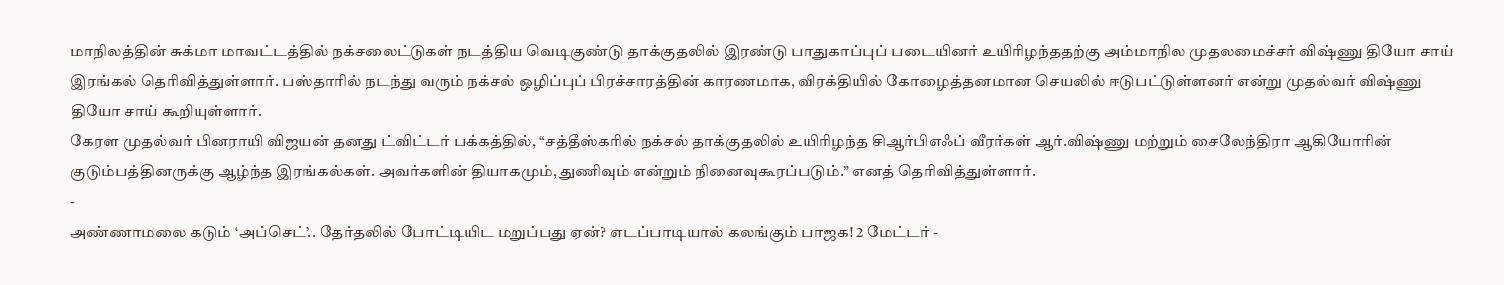மாநிலத்தின் சுக்மா மாவட்டத்தில் நக்சலைட்டுகள் நடத்திய வெடிகுண்டு தாக்குதலில் இரண்டு பாதுகாப்புப் படையினர் உயிரிழந்ததற்கு அம்மாநில முதலமைச்சர் விஷ்ணு தியோ சாய் இரங்கல் தெரிவித்துள்ளார். பஸ்தாரில் நடந்து வரும் நக்சல் ஒழிப்புப் பிரச்சாரத்தின் காரணமாக, விரக்தியில் கோழைத்தனமான செயலில் ஈடுபட்டுள்ளனர் என்று முதல்வர் விஷ்ணு தியோ சாய் கூறியுள்ளார்.
கேரள முதல்வர் பினராயி விஜயன் தனது ட்விட்டர் பக்கத்தில், “சத்தீஸ்கரில் நக்சல் தாக்குதலில் உயிரிழந்த சிஆர்பிஎஃப் வீரர்கள் ஆர்.விஷ்ணு மற்றும் சைலேந்திரா ஆகியோரின் குடும்பத்தினருக்கு ஆழ்ந்த இரங்கல்கள். அவர்களின் தியாகமும், துணிவும் என்றும் நினைவுகூரப்படும்.” எனத் தெரிவித்துள்ளார்.
-
அண்ணாமலை கடும் ‘அப்செட்’.. தேர்தலில் போட்டியிட மறுப்பது ஏன்? எடப்பாடியால் கலங்கும் பாஜக! 2 மேட்டர் -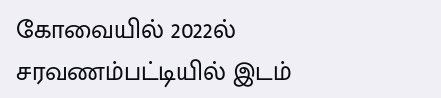கோவையில் 2022ல் சரவணம்பட்டியில் இடம்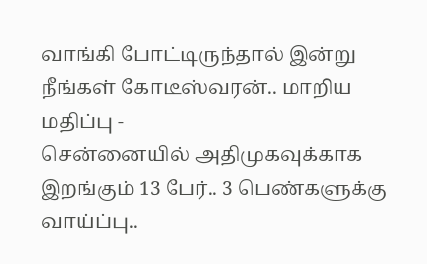வாங்கி போட்டிருந்தால் இன்று நீங்கள் கோடீஸ்வரன்.. மாறிய மதிப்பு -
சென்னையில் அதிமுகவுக்காக இறங்கும் 13 பேர்.. 3 பெண்களுக்கு வாய்ப்பு..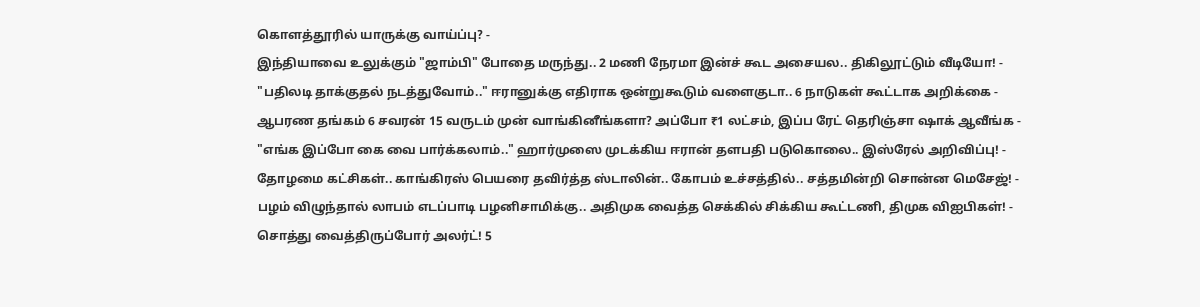கொளத்தூரில் யாருக்கு வாய்ப்பு? -
இந்தியாவை உலுக்கும் "ஜாம்பி" போதை மருந்து.. 2 மணி நேரமா இன்ச் கூட அசையல.. திகிலூட்டும் வீடியோ! -
"பதிலடி தாக்குதல் நடத்துவோம்.." ஈரானுக்கு எதிராக ஒன்றுகூடும் வளைகுடா.. 6 நாடுகள் கூட்டாக அறிக்கை -
ஆபரண தங்கம் 6 சவரன் 15 வருடம் முன் வாங்கினீங்களா? அப்போ ₹1 லட்சம், இப்ப ரேட் தெரிஞ்சா ஷாக் ஆவீங்க -
"எங்க இப்போ கை வை பார்க்கலாம்.." ஹார்முஸை முடக்கிய ஈரான் தளபதி படுகொலை.. இஸ்ரேல் அறிவிப்பு! -
தோழமை கட்சிகள்.. காங்கிரஸ் பெயரை தவிர்த்த ஸ்டாலின்.. கோபம் உச்சத்தில்.. சத்தமின்றி சொன்ன மெசேஜ்! -
பழம் விழுந்தால் லாபம் எடப்பாடி பழனிசாமிக்கு.. அதிமுக வைத்த செக்கில் சிக்கிய கூட்டணி, திமுக விஐபிகள்! -
சொத்து வைத்திருப்போர் அலர்ட்! 5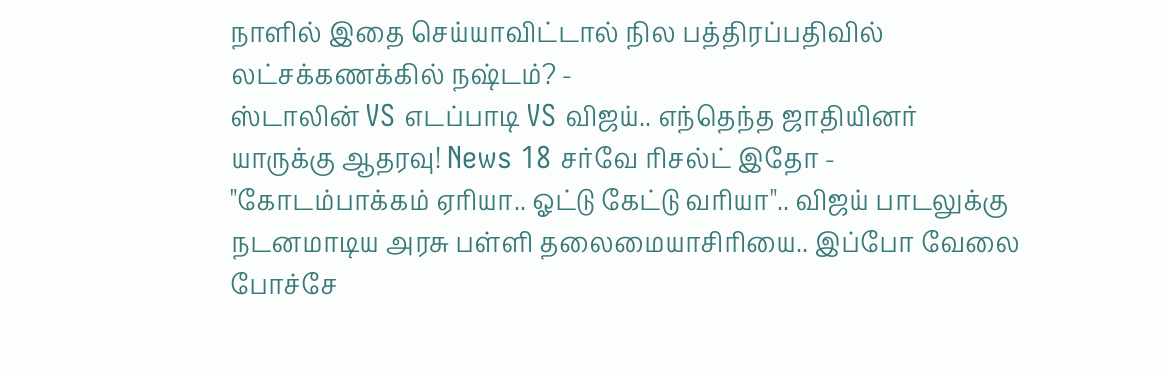நாளில் இதை செய்யாவிட்டால் நில பத்திரப்பதிவில் லட்சக்கணக்கில் நஷ்டம்? -
ஸ்டாலின் VS எடப்பாடி VS விஜய்.. எந்தெந்த ஜாதியினர் யாருக்கு ஆதரவு! News 18 சர்வே ரிசல்ட் இதோ -
"கோடம்பாக்கம் ஏரியா.. ஓட்டு கேட்டு வரியா".. விஜய் பாடலுக்கு நடனமாடிய அரசு பள்ளி தலைமையாசிரியை.. இப்போ வேலை போச்சே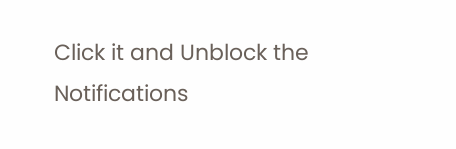Click it and Unblock the Notifications